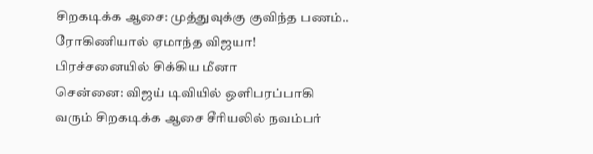சிறகடிக்க ஆசை: முத்துவுக்கு குவிந்த பணம்.. ரோகிணியால் ஏமாந்த விஜயா! பிரச்சனையில் சிக்கிய மீனா
சென்னை: விஜய் டிவியில் ஒளிபரப்பாகி வரும் சிறகடிக்க ஆசை சீரியலில் நவம்பர்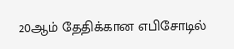20ஆம் தேதிக்கான எபிசோடில்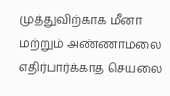முத்துவிற்காக மீனா மற்றும் அண்ணாமலை எதிர்பார்க்காத செயலை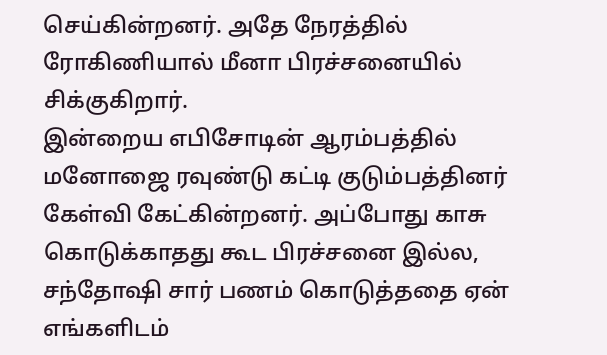செய்கின்றனர். அதே நேரத்தில் ரோகிணியால் மீனா பிரச்சனையில் சிக்குகிறார்.
இன்றைய எபிசோடின் ஆரம்பத்தில் மனோஜை ரவுண்டு கட்டி குடும்பத்தினர் கேள்வி கேட்கின்றனர். அப்போது காசு கொடுக்காதது கூட பிரச்சனை இல்ல, சந்தோஷி சார் பணம் கொடுத்ததை ஏன் எங்களிடம்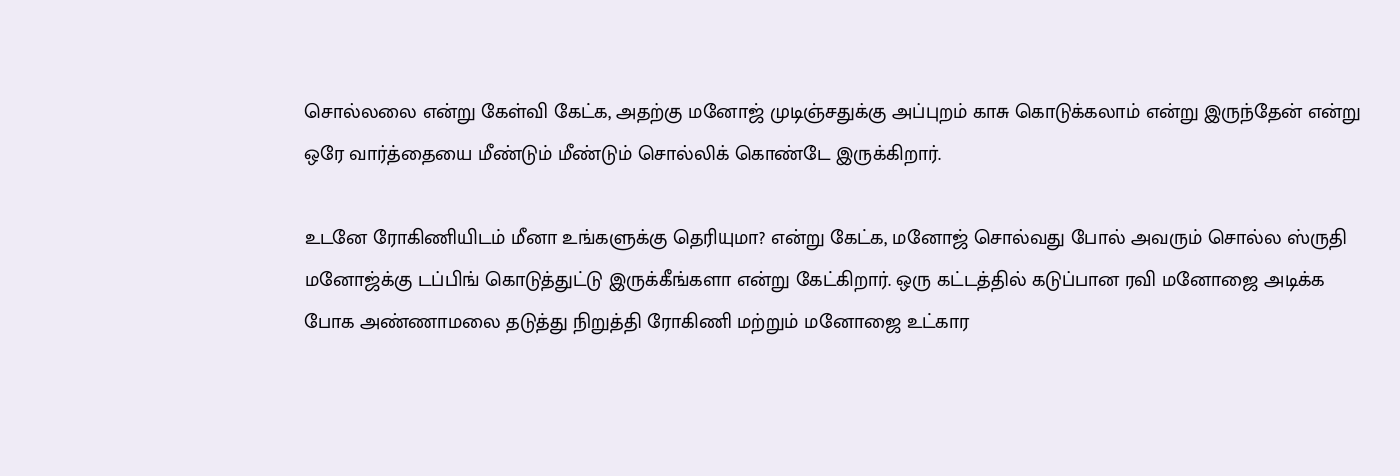சொல்லலை என்று கேள்வி கேட்க, அதற்கு மனோஜ் முடிஞ்சதுக்கு அப்புறம் காசு கொடுக்கலாம் என்று இருந்தேன் என்று ஒரே வார்த்தையை மீண்டும் மீண்டும் சொல்லிக் கொண்டே இருக்கிறார்.

உடனே ரோகிணியிடம் மீனா உங்களுக்கு தெரியுமா? என்று கேட்க, மனோஜ் சொல்வது போல் அவரும் சொல்ல ஸ்ருதி மனோஜ்க்கு டப்பிங் கொடுத்துட்டு இருக்கீங்களா என்று கேட்கிறார். ஒரு கட்டத்தில் கடுப்பான ரவி மனோஜை அடிக்க போக அண்ணாமலை தடுத்து நிறுத்தி ரோகிணி மற்றும் மனோஜை உட்கார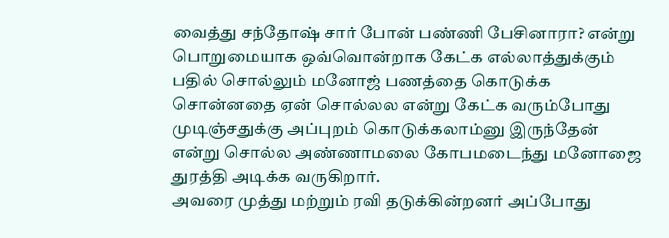வைத்து சந்தோஷ் சார் போன் பண்ணி பேசினாரா? என்று பொறுமையாக ஒவ்வொன்றாக கேட்க எல்லாத்துக்கும் பதில் சொல்லும் மனோஜ் பணத்தை கொடுக்க சொன்னதை ஏன் சொல்லல என்று கேட்க வரும்போது முடிஞ்சதுக்கு அப்புறம் கொடுக்கலாம்னு இருந்தேன் என்று சொல்ல அண்ணாமலை கோபமடைந்து மனோஜை துரத்தி அடிக்க வருகிறார்.
அவரை முத்து மற்றும் ரவி தடுக்கின்றனர் அப்போது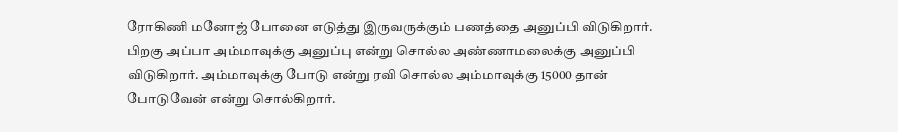ரோகிணி மனோஜ் போனை எடுத்து இருவருக்கும் பணத்தை அனுப்பி விடுகிறார். பிறகு அப்பா அம்மாவுக்கு அனுப்பு என்று சொல்ல அண்ணாமலைக்கு அனுப்பி விடுகிறார். அம்மாவுக்கு போடு என்று ரவி சொல்ல அம்மாவுக்கு 15000 தான் போடுவேன் என்று சொல்கிறார்.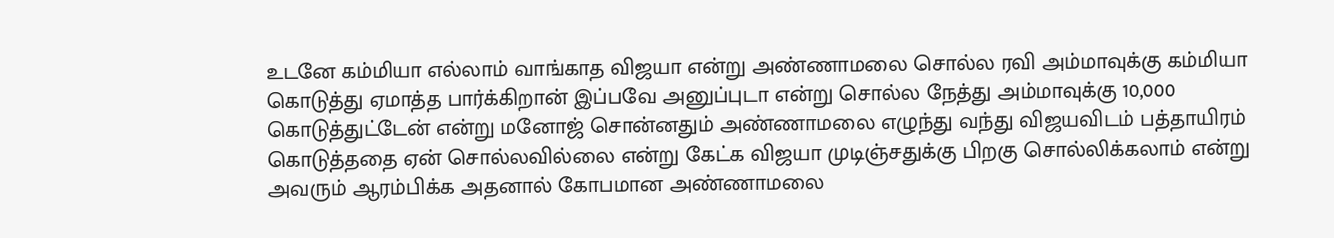உடனே கம்மியா எல்லாம் வாங்காத விஜயா என்று அண்ணாமலை சொல்ல ரவி அம்மாவுக்கு கம்மியா கொடுத்து ஏமாத்த பார்க்கிறான் இப்பவே அனுப்புடா என்று சொல்ல நேத்து அம்மாவுக்கு 10,000 கொடுத்துட்டேன் என்று மனோஜ் சொன்னதும் அண்ணாமலை எழுந்து வந்து விஜயவிடம் பத்தாயிரம் கொடுத்ததை ஏன் சொல்லவில்லை என்று கேட்க விஜயா முடிஞ்சதுக்கு பிறகு சொல்லிக்கலாம் என்று அவரும் ஆரம்பிக்க அதனால் கோபமான அண்ணாமலை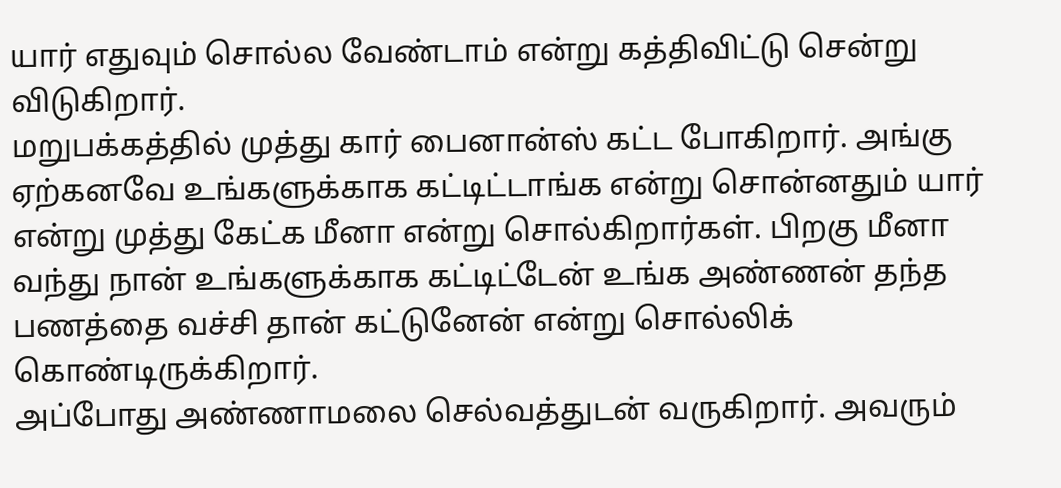யார் எதுவும் சொல்ல வேண்டாம் என்று கத்திவிட்டு சென்று விடுகிறார்.
மறுபக்கத்தில் முத்து கார் பைனான்ஸ் கட்ட போகிறார். அங்கு ஏற்கனவே உங்களுக்காக கட்டிட்டாங்க என்று சொன்னதும் யார் என்று முத்து கேட்க மீனா என்று சொல்கிறார்கள். பிறகு மீனா வந்து நான் உங்களுக்காக கட்டிட்டேன் உங்க அண்ணன் தந்த பணத்தை வச்சி தான் கட்டுனேன் என்று சொல்லிக் கொண்டிருக்கிறார்.
அப்போது அண்ணாமலை செல்வத்துடன் வருகிறார். அவரும்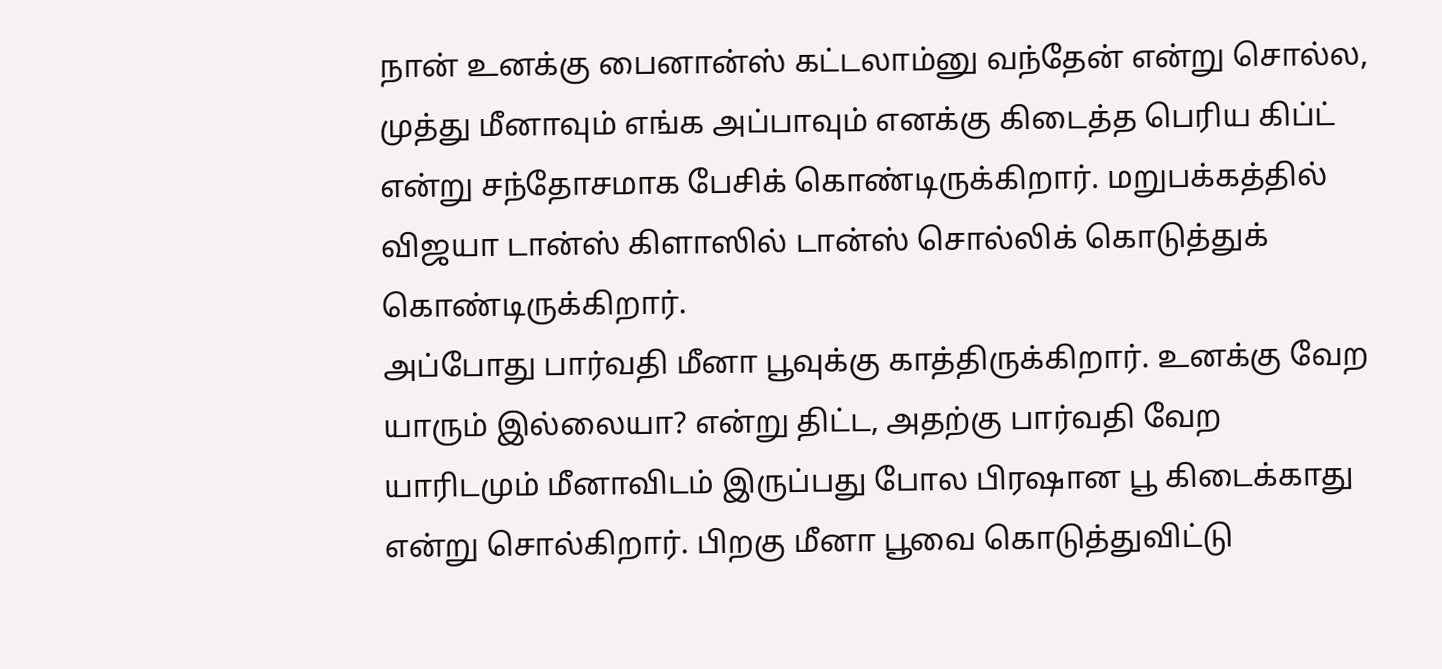நான் உனக்கு பைனான்ஸ் கட்டலாம்னு வந்தேன் என்று சொல்ல, முத்து மீனாவும் எங்க அப்பாவும் எனக்கு கிடைத்த பெரிய கிப்ட் என்று சந்தோசமாக பேசிக் கொண்டிருக்கிறார். மறுபக்கத்தில் விஜயா டான்ஸ் கிளாஸில் டான்ஸ் சொல்லிக் கொடுத்துக் கொண்டிருக்கிறார்.
அப்போது பார்வதி மீனா பூவுக்கு காத்திருக்கிறார். உனக்கு வேற யாரும் இல்லையா? என்று திட்ட, அதற்கு பார்வதி வேற யாரிடமும் மீனாவிடம் இருப்பது போல பிரஷான பூ கிடைக்காது என்று சொல்கிறார். பிறகு மீனா பூவை கொடுத்துவிட்டு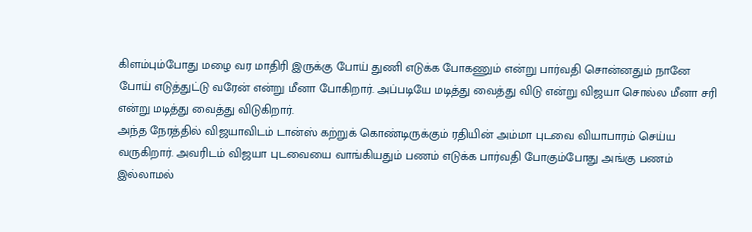கிளம்பும்போது மழை வர மாதிரி இருக்கு போய் துணி எடுக்க போகணும் என்று பார்வதி சொன்னதும் நானே போய் எடுத்துட்டு வரேன் என்று மீனா போகிறார். அப்படியே மடித்து வைத்து விடு என்று விஜயா சொல்ல மீனா சரி என்று மடித்து வைத்து விடுகிறார்.
அந்த நேரத்தில் விஜயாவிடம் டான்ஸ் கற்றுக் கொண்டிருக்கும் ரதியின் அம்மா புடவை வியாபாரம் செய்ய வருகிறார். அவரிடம் விஜயா புடவையை வாங்கியதும் பணம் எடுக்க பார்வதி போகும்போது அங்கு பணம் இல்லாமல்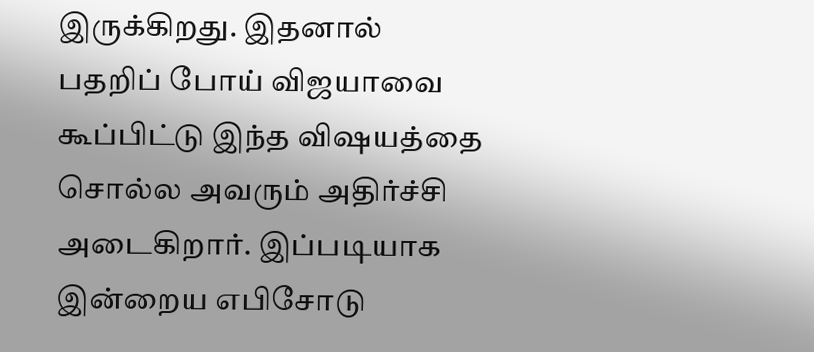இருக்கிறது. இதனால் பதறிப் போய் விஜயாவை கூப்பிட்டு இந்த விஷயத்தை சொல்ல அவரும் அதிர்ச்சி அடைகிறார். இப்படியாக இன்றைய எபிசோடு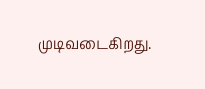முடிவடைகிறது.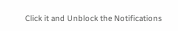Click it and Unblock the Notifications